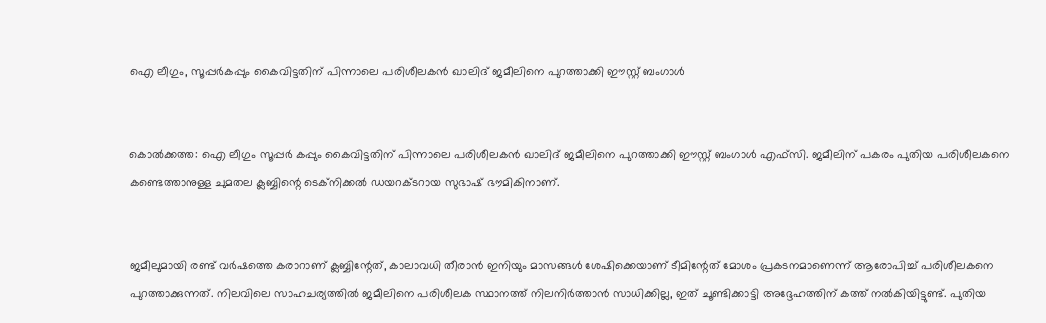ഐ ലീഗും, സൂപ്പര്‍കപ്പും കൈവിട്ടതിന് പിന്നാലെ പരിശീലകന്‍ ഖാലിദ് ജമീലിനെ പുറത്താക്കി ഈസ്റ്റ് ബംഗാള്‍


കൊല്‍ക്കത്ത: ഐ ലീഗും സൂപ്പര്‍ കപ്പും കൈവിട്ടതിന് പിന്നാലെ പരിശീലകന്‍ ഖാലിദ് ജമീലിനെ പുറത്താക്കി ഈസ്റ്റ് ബംഗാള്‍ എഫ്‌സി. ജമീലിന് പകരം പുതിയ പരിശീലകനെ കണ്ടെത്താനുള്ള ചുമതല ക്ലബ്ബിന്റെ ടെക്‌നിക്കല്‍ ഡയറക്ടറായ സുഭാഷ് ഭൗമികിനാണ്.


ജമീലുമായി രണ്ട് വര്‍ഷത്തെ കരാറാണ് ക്ലബ്ബിന്റേത്, കാലാവധി തീരാന്‍ ഇനിയും മാസങ്ങള്‍ ശേഷിക്കെയാണ് ടീമിന്റേത് മോശം പ്രകടനമാണെന്ന് ആരോപിച്ച്‌ പരിശീലകനെ പുറത്താക്കുന്നത്. നിലവിലെ സാഹചര്യത്തില്‍ ജമീലിനെ പരിശീലക സ്ഥാനത്ത് നിലനിര്‍ത്താന്‍ സാധിക്കില്ല, ഇത് ചൂണ്ടിക്കാട്ടി അദ്ദേഹത്തിന് കത്ത് നല്‍കിയിട്ടുണ്ട്. പുതിയ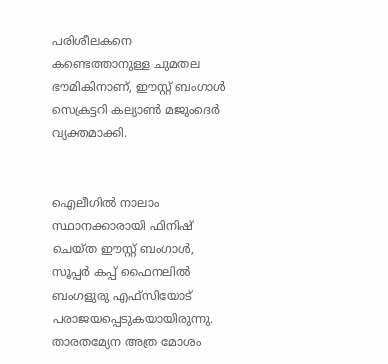പരിശീലകനെ കണ്ടെത്താനുള്ള ചുമതല ഭൗമികിനാണ്, ഈസ്റ്റ് ബംഗാള്‍ സെക്രട്ടറി കല്യാണ്‍ മജുംദെര്‍ വ്യക്തമാക്കി.


ഐലീഗില്‍ നാലാം സ്ഥാനക്കാരായി ഫിനിഷ് ചെയ്ത ഈസ്റ്റ് ബംഗാള്‍, സൂപ്പര്‍ കപ്പ് ഫൈനലില്‍ ബംഗളുരു എഫ്‌സിയോട് പരാജയപ്പെടുകയായിരുന്നു. താരതമ്യേന അത്ര മോശം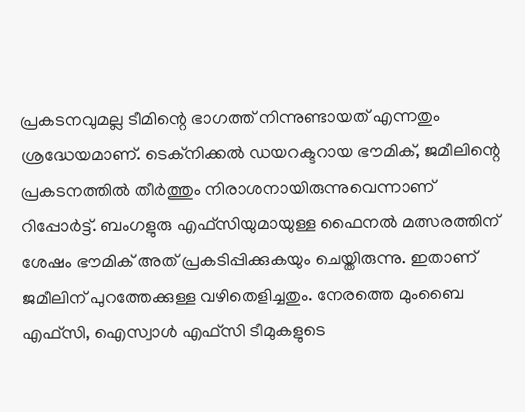പ്രകടനവുമല്ല ടീമിന്റെ ഭാഗത്ത് നിന്നുണ്ടായത് എന്നതും ശ്രദ്ധേയമാണ്. ടെക്‌നിക്കല്‍ ഡയറക്ടറായ ഭൗമിക്, ജമീലിന്റെ പ്രകടനത്തില്‍ തീര്‍ത്തും നിരാശനായിരുന്നുവെന്നാണ് റിപ്പോര്‍ട്ട്. ബംഗളുരു എഫ്‌സിയുമായുള്ള ഫൈനല്‍ മത്സരത്തിന് ശേഷം ഭൗമിക് അത് പ്രകടിപ്പിക്കുകയും ചെയ്തിരുന്നു. ഇതാണ് ജമീലിന് പുറത്തേക്കുള്ള വഴിതെളിച്ചതും. നേരത്തെ മുംബൈ എഫ്‌സി, ഐസ്വാള്‍ എഫ്‌സി ടീമുകളുടെ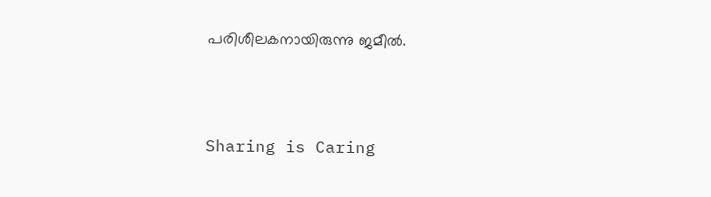പരിശീലകനായിരുന്നു ജമീല്‍.



Sharing is Caring